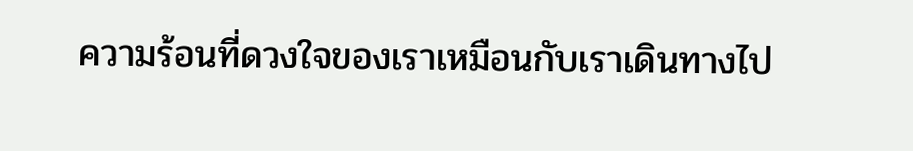ความร้อนที่ดวงใจของเราเหมือนกับเราเดินทางไป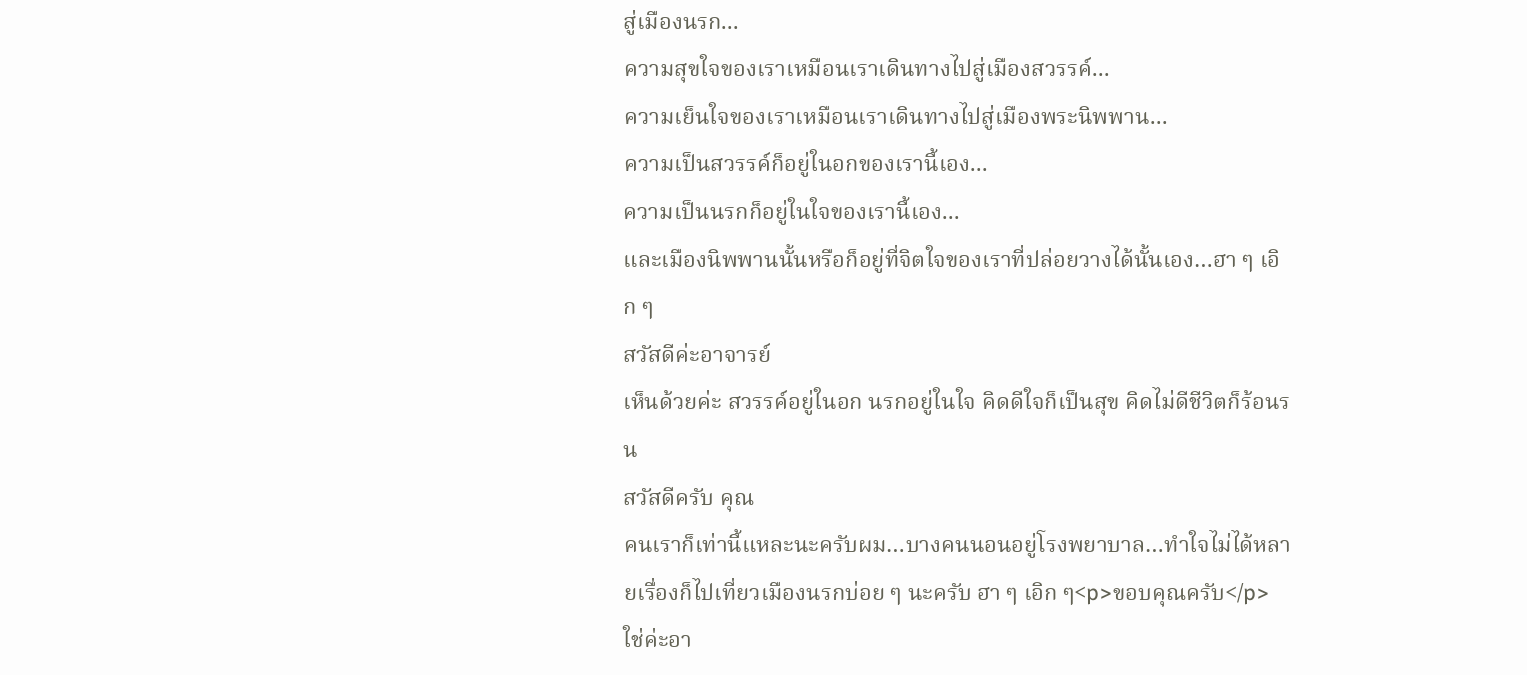สู่เมืองนรก...
ความสุขใจของเราเหมือนเราเดินทางไปสู่เมืองสวรรค์...
ความเย็นใจของเราเหมือนเราเดินทางไปสู่เมืองพระนิพพาน...
ความเป็นสวรรค์ก็อยู่ในอกของเรานี้เอง...
ความเป็นนรกก็อยู่ในใจของเรานี้เอง...
และเมืองนิพพานนั้นหรือก็อยู่ที่จิตใจของเราที่ปล่อยวางได้นั้นเอง…ฮา ๆ เอิก ๆ
สวัสดีค่ะอาจารย์
เห็นด้วยค่ะ สวรรค์อยู่ในอก นรกอยู่ในใจ คิดดีใจก็เป็นสุข คิดไม่ดีชีวิตก็ร้อนรน
สวัสดีครับ คุณ
คนเราก็เท่านี้แหละนะครับผม…บางคนนอนอยู่โรงพยาบาล…ทำใจไม่ได้หลายเรื่องก็ไปเที่ยวเมืองนรกบ่อย ๆ นะครับ ฮา ๆ เอิก ๆ<p>ขอบคุณครับ</p>
ใช่ค่ะอา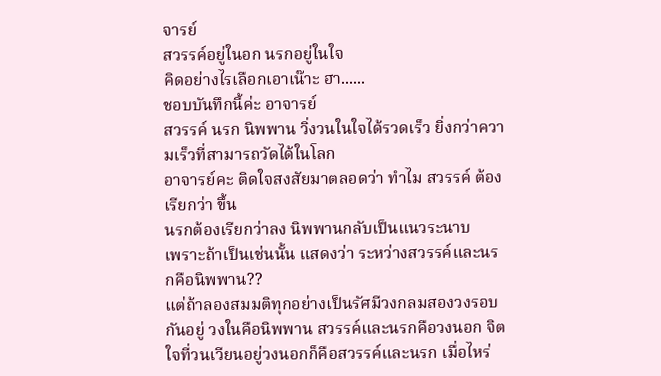จารย์
สวรรค์อยู่ในอก นรกอยู่ในใจ
คิดอย่างไรเลือกเอาเน๊าะ ฮา......
ชอบบันทึกนี้ค่ะ อาจารย์
สวรรค์ นรก นิพพาน วิ่งวนในใจได้รวดเร็ว ยิ่งกว่าความเร็วที่สามารถวัดได้ในโลก
อาจารย์คะ ติดใจสงสัยมาตลอดว่า ทำไม สวรรค์ ต้องเรียกว่า ขึ้น
นรกต้องเรียกว่าลง นิพพานกลับเป็นแนวระนาบ
เพราะถ้าเป็นเช่นนั้น แสดงว่า ระหว่างสวรรค์และนรกคือนิพพาน??
แต่ถ้าลองสมมติทุกอย่างเป็นรัศมีวงกลมสองวงรอบกันอยู่ วงในคือนิพพาน สวรรค์และนรกคือวงนอก จิตใจที่วนเวียนอยู่วงนอกก็คือสวรรค์และนรก เมื่อไหร่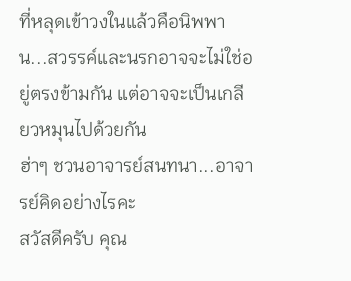ที่หลุดเข้าวงในแล้วคือนิพพาน...สวรรค์และนรกอาจจะไม่ใช่อยู่ตรงข้ามกัน แต่อาจจะเป็นเกลียวหมุนไปด้วยกัน
ฮ่าๆ ชวนอาจารย์สนทนา...อาจารย์คิดอย่างไรคะ
สวัสดีครับ คุณ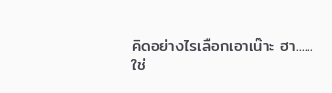คิดอย่างไรเลือกเอาเน๊าะ ฮา......
ใช่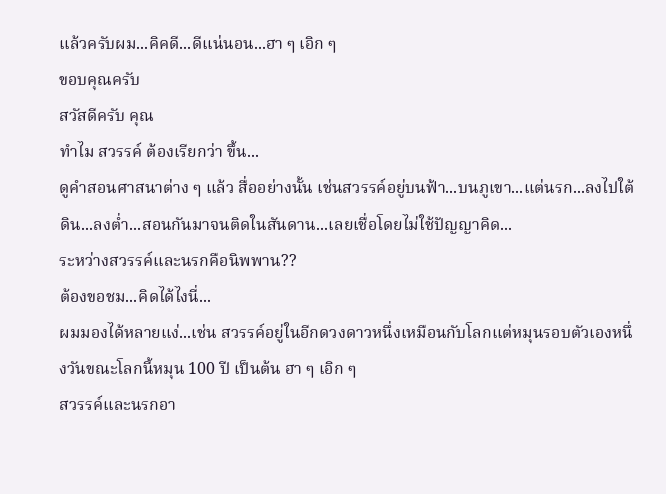แล้วครับผม...คิคดี...ดีแน่นอน...ฮา ๆ เอิก ๆ
ขอบคุณครับ
สวัสดีครับ คุณ
ทำไม สวรรค์ ต้องเรียกว่า ขึ้น...
ดูคำสอนศาสนาต่าง ๆ แล้ว สื่ออย่างนั้น เช่นสวรรค์อยู่บนฟ้า...บนภูเขา...แต่นรก...ลงไปใต้ดิน...ลงต่ำ...สอนกันมาจนติดในสันดาน...เลยเชื่อโดยไม่ใช้ปัญญาคิด...
ระหว่างสวรรค์และนรกคือนิพพาน??
ต้องขอชม...คิดได้ไงนี่...
ผมมองได้หลายแง่...เช่น สวรรค์อยู่ในอีกดวงดาวหนึ่งเหมือนกับโลกแต่หมุนรอบตัวเองหนึ่งวันขณะโลกนี้หมุน 100 ปี เป็นต้น ฮา ๆ เอิก ๆ
สวรรค์และนรกอา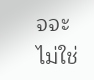จจะไม่ใช่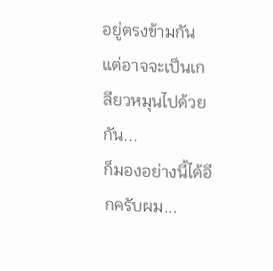อยู่ตรงข้ามกัน แต่อาจจะเป็นเกลียวหมุนไปด้วยกัน...
ก็มองอย่างนี้ได้อีกครับผม...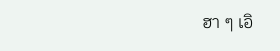ฮา ๆ เอิ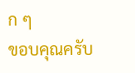ก ๆ
ขอบคุณครับ